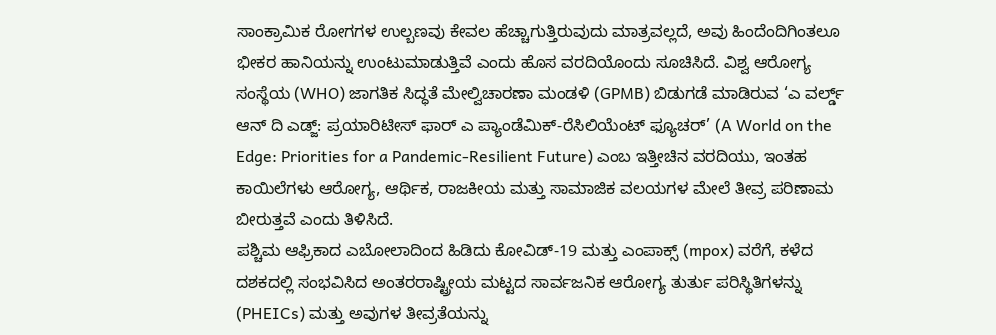ಸಾಂಕ್ರಾಮಿಕ ರೋಗಗಳ ಉಲ್ಬಣವು ಕೇವಲ ಹೆಚ್ಚಾಗುತ್ತಿರುವುದು ಮಾತ್ರವಲ್ಲದೆ, ಅವು ಹಿಂದೆಂದಿಗಿಂತಲೂ ಭೀಕರ ಹಾನಿಯನ್ನು ಉಂಟುಮಾಡುತ್ತಿವೆ ಎಂದು ಹೊಸ ವರದಿಯೊಂದು ಸೂಚಿಸಿದೆ. ವಿಶ್ವ ಆರೋಗ್ಯ ಸಂಸ್ಥೆಯ (WHO) ಜಾಗತಿಕ ಸಿದ್ಧತೆ ಮೇಲ್ವಿಚಾರಣಾ ಮಂಡಳಿ (GPMB) ಬಿಡುಗಡೆ ಮಾಡಿರುವ ‘ಎ ವರ್ಲ್ಡ್ ಆನ್ ದಿ ಎಡ್ಜ್: ಪ್ರಯಾರಿಟೀಸ್ ಫಾರ್ ಎ ಪ್ಯಾಂಡೆಮಿಕ್-ರೆಸಿಲಿಯೆಂಟ್ ಫ್ಯೂಚರ್’ (A World on the Edge: Priorities for a Pandemic-Resilient Future) ಎಂಬ ಇತ್ತೀಚಿನ ವರದಿಯು, ಇಂತಹ ಕಾಯಿಲೆಗಳು ಆರೋಗ್ಯ, ಆರ್ಥಿಕ, ರಾಜಕೀಯ ಮತ್ತು ಸಾಮಾಜಿಕ ವಲಯಗಳ ಮೇಲೆ ತೀವ್ರ ಪರಿಣಾಮ ಬೀರುತ್ತವೆ ಎಂದು ತಿಳಿಸಿದೆ.
ಪಶ್ಚಿಮ ಆಫ್ರಿಕಾದ ಎಬೋಲಾದಿಂದ ಹಿಡಿದು ಕೋವಿಡ್-19 ಮತ್ತು ಎಂಪಾಕ್ಸ್ (mpox) ವರೆಗೆ, ಕಳೆದ ದಶಕದಲ್ಲಿ ಸಂಭವಿಸಿದ ಅಂತರರಾಷ್ಟ್ರೀಯ ಮಟ್ಟದ ಸಾರ್ವಜನಿಕ ಆರೋಗ್ಯ ತುರ್ತು ಪರಿಸ್ಥಿತಿಗಳನ್ನು (PHEICs) ಮತ್ತು ಅವುಗಳ ತೀವ್ರತೆಯನ್ನು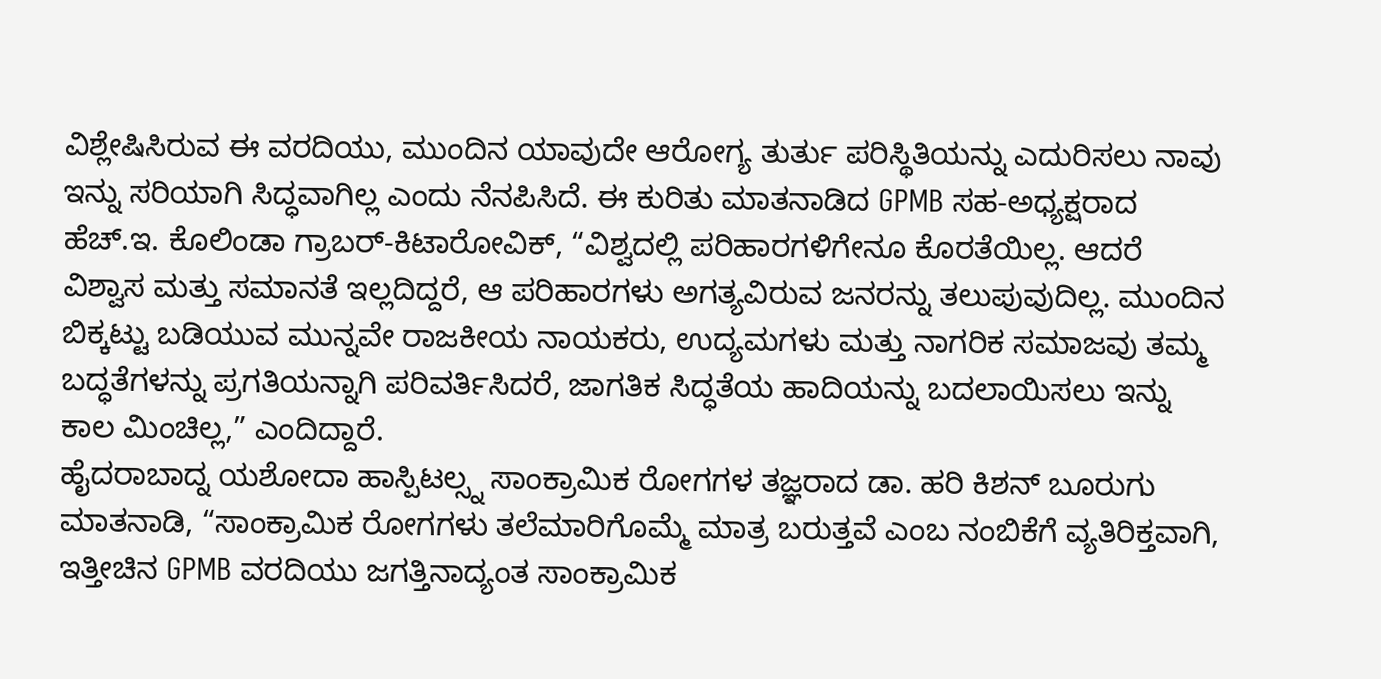ವಿಶ್ಲೇಷಿಸಿರುವ ಈ ವರದಿಯು, ಮುಂದಿನ ಯಾವುದೇ ಆರೋಗ್ಯ ತುರ್ತು ಪರಿಸ್ಥಿತಿಯನ್ನು ಎದುರಿಸಲು ನಾವು ಇನ್ನು ಸರಿಯಾಗಿ ಸಿದ್ಧವಾಗಿಲ್ಲ ಎಂದು ನೆನಪಿಸಿದೆ. ಈ ಕುರಿತು ಮಾತನಾಡಿದ GPMB ಸಹ-ಅಧ್ಯಕ್ಷರಾದ ಹೆಚ್.ಇ. ಕೊಲಿಂಡಾ ಗ್ರಾಬರ್-ಕಿಟಾರೋವಿಕ್, “ವಿಶ್ವದಲ್ಲಿ ಪರಿಹಾರಗಳಿಗೇನೂ ಕೊರತೆಯಿಲ್ಲ. ಆದರೆ ವಿಶ್ವಾಸ ಮತ್ತು ಸಮಾನತೆ ಇಲ್ಲದಿದ್ದರೆ, ಆ ಪರಿಹಾರಗಳು ಅಗತ್ಯವಿರುವ ಜನರನ್ನು ತಲುಪುವುದಿಲ್ಲ. ಮುಂದಿನ ಬಿಕ್ಕಟ್ಟು ಬಡಿಯುವ ಮುನ್ನವೇ ರಾಜಕೀಯ ನಾಯಕರು, ಉದ್ಯಮಗಳು ಮತ್ತು ನಾಗರಿಕ ಸಮಾಜವು ತಮ್ಮ ಬದ್ಧತೆಗಳನ್ನು ಪ್ರಗತಿಯನ್ನಾಗಿ ಪರಿವರ್ತಿಸಿದರೆ, ಜಾಗತಿಕ ಸಿದ್ಧತೆಯ ಹಾದಿಯನ್ನು ಬದಲಾಯಿಸಲು ಇನ್ನು ಕಾಲ ಮಿಂಚಿಲ್ಲ,” ಎಂದಿದ್ದಾರೆ.
ಹೈದರಾಬಾದ್ನ ಯಶೋದಾ ಹಾಸ್ಪಿಟಲ್ಸ್ನ ಸಾಂಕ್ರಾಮಿಕ ರೋಗಗಳ ತಜ್ಞರಾದ ಡಾ. ಹರಿ ಕಿಶನ್ ಬೂರುಗು ಮಾತನಾಡಿ, “ಸಾಂಕ್ರಾಮಿಕ ರೋಗಗಳು ತಲೆಮಾರಿಗೊಮ್ಮೆ ಮಾತ್ರ ಬರುತ್ತವೆ ಎಂಬ ನಂಬಿಕೆಗೆ ವ್ಯತಿರಿಕ್ತವಾಗಿ, ಇತ್ತೀಚಿನ GPMB ವರದಿಯು ಜಗತ್ತಿನಾದ್ಯಂತ ಸಾಂಕ್ರಾಮಿಕ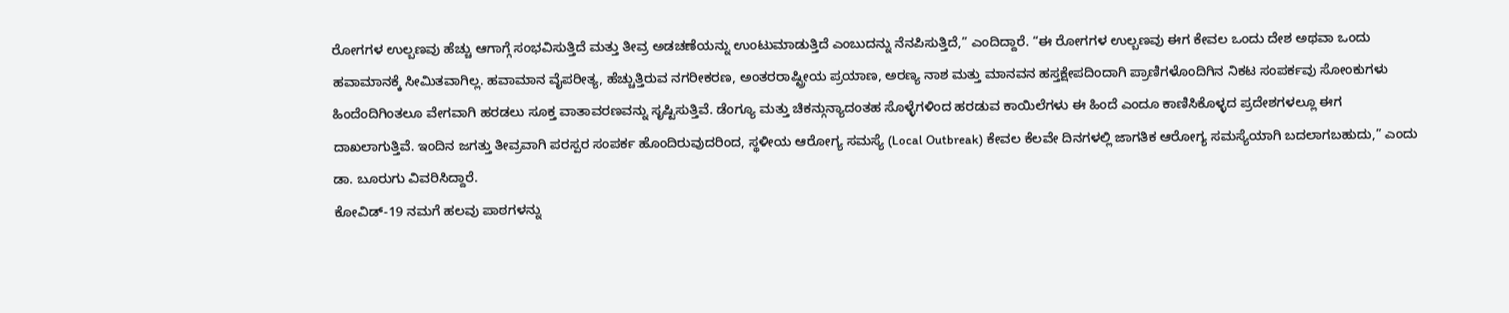ರೋಗಗಳ ಉಲ್ಬಣವು ಹೆಚ್ಚು ಆಗಾಗ್ಗೆ ಸಂಭವಿಸುತ್ತಿದೆ ಮತ್ತು ತೀವ್ರ ಅಡಚಣೆಯನ್ನು ಉಂಟುಮಾಡುತ್ತಿದೆ ಎಂಬುದನ್ನು ನೆನಪಿಸುತ್ತಿದೆ,” ಎಂದಿದ್ದಾರೆ. “ಈ ರೋಗಗಳ ಉಲ್ಬಣವು ಈಗ ಕೇವಲ ಒಂದು ದೇಶ ಅಥವಾ ಒಂದು ಹವಾಮಾನಕ್ಕೆ ಸೀಮಿತವಾಗಿಲ್ಲ. ಹವಾಮಾನ ವೈಪರೀತ್ಯ, ಹೆಚ್ಚುತ್ತಿರುವ ನಗರೀಕರಣ, ಅಂತರರಾಷ್ಟ್ರೀಯ ಪ್ರಯಾಣ, ಅರಣ್ಯ ನಾಶ ಮತ್ತು ಮಾನವನ ಹಸ್ತಕ್ಷೇಪದಿಂದಾಗಿ ಪ್ರಾಣಿಗಳೊಂದಿಗಿನ ನಿಕಟ ಸಂಪರ್ಕವು ಸೋಂಕುಗಳು ಹಿಂದೆಂದಿಗಿಂತಲೂ ವೇಗವಾಗಿ ಹರಡಲು ಸೂಕ್ತ ವಾತಾವರಣವನ್ನು ಸೃಷ್ಟಿಸುತ್ತಿವೆ. ಡೆಂಗ್ಯೂ ಮತ್ತು ಚಿಕನ್ಗುನ್ಯಾದಂತಹ ಸೊಳ್ಳೆಗಳಿಂದ ಹರಡುವ ಕಾಯಿಲೆಗಳು ಈ ಹಿಂದೆ ಎಂದೂ ಕಾಣಿಸಿಕೊಳ್ಳದ ಪ್ರದೇಶಗಳಲ್ಲೂ ಈಗ ದಾಖಲಾಗುತ್ತಿವೆ. ಇಂದಿನ ಜಗತ್ತು ತೀವ್ರವಾಗಿ ಪರಸ್ಪರ ಸಂಪರ್ಕ ಹೊಂದಿರುವುದರಿಂದ, ಸ್ಥಳೀಯ ಆರೋಗ್ಯ ಸಮಸ್ಯೆ (Local Outbreak) ಕೇವಲ ಕೆಲವೇ ದಿನಗಳಲ್ಲಿ ಜಾಗತಿಕ ಆರೋಗ್ಯ ಸಮಸ್ಯೆಯಾಗಿ ಬದಲಾಗಬಹುದು,” ಎಂದು ಡಾ. ಬೂರುಗು ವಿವರಿಸಿದ್ದಾರೆ.
ಕೋವಿಡ್-19 ನಮಗೆ ಹಲವು ಪಾಠಗಳನ್ನು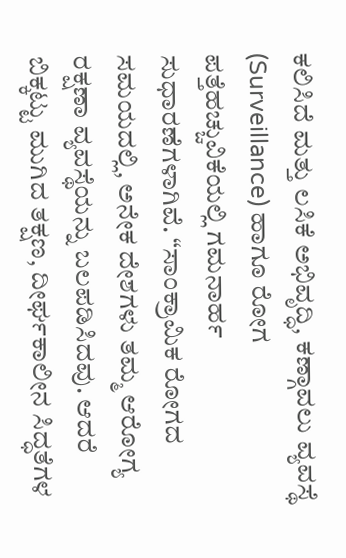ಕಲಿಸಿದೆ ಮತ್ತು ಲಸಿಕೆ ಅಭಿವೃದ್ಧಿ, ಕಣ್ಗಾವಲು ವ್ಯವಸ್ಥೆ (Surveillance) ಹಾಗೂ ರೋಗ ಪತ್ತೆಹಚ್ಚುವಿಕೆಯಲ್ಲಿ ಗಮನಾರ್ಹ ಸುಧಾರಣೆಗಳಾಗಿವೆ. “ಸಾಂಕ್ರಾಮಿಕ ರೋಗದ ಸಮಯದಲ್ಲಿ, ಅನೇಕ ದೇಶಗಳು ತಮ್ಮ ಆರೋಗ್ಯ ರಕ್ಷಣಾ ವ್ಯವಸ್ಥೆಯನ್ನು ಬಲಪಡಿಸಿದವು. ಆದರೆ ಬಿಕ್ಕಟ್ಟು ಮುಗಿದ ತಕ್ಷಣ, ದೀರ್ಘಕಾಲೀನ ಸಿದ್ಧತೆಗಳ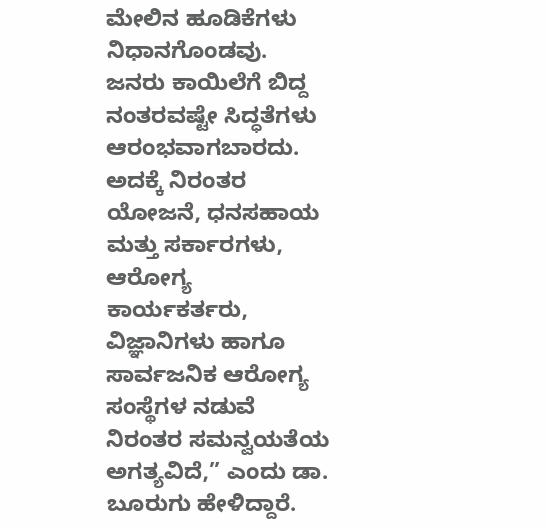ಮೇಲಿನ ಹೂಡಿಕೆಗಳು ನಿಧಾನಗೊಂಡವು. ಜನರು ಕಾಯಿಲೆಗೆ ಬಿದ್ದ ನಂತರವಷ್ಟೇ ಸಿದ್ಧತೆಗಳು ಆರಂಭವಾಗಬಾರದು. ಅದಕ್ಕೆ ನಿರಂತರ ಯೋಜನೆ, ಧನಸಹಾಯ ಮತ್ತು ಸರ್ಕಾರಗಳು, ಆರೋಗ್ಯ ಕಾರ್ಯಕರ್ತರು, ವಿಜ್ಞಾನಿಗಳು ಹಾಗೂ ಸಾರ್ವಜನಿಕ ಆರೋಗ್ಯ ಸಂಸ್ಥೆಗಳ ನಡುವೆ ನಿರಂತರ ಸಮನ್ವಯತೆಯ ಅಗತ್ಯವಿದೆ,” ಎಂದು ಡಾ. ಬೂರುಗು ಹೇಳಿದ್ದಾರೆ.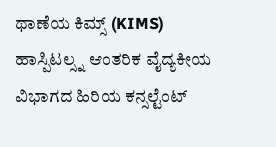ಥಾಣೆಯ ಕಿಮ್ಸ್ (KIMS) ಹಾಸ್ಪಿಟಲ್ಸ್ನ ಆಂತರಿಕ ವೈದ್ಯಕೀಯ ವಿಭಾಗದ ಹಿರಿಯ ಕನ್ಸಲ್ಟೆಂಟ್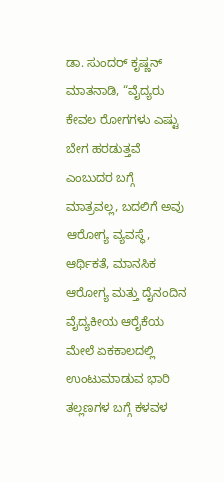ಡಾ. ಸುಂದರ್ ಕೃಷ್ಣನ್ ಮಾತನಾಡಿ, “ವೈದ್ಯರು ಕೇವಲ ರೋಗಗಳು ಎಷ್ಟು ಬೇಗ ಹರಡುತ್ತವೆ ಎಂಬುದರ ಬಗ್ಗೆ ಮಾತ್ರವಲ್ಲ, ಬದಲಿಗೆ ಅವು ಆರೋಗ್ಯ ವ್ಯವಸ್ಥೆ, ಆರ್ಥಿಕತೆ, ಮಾನಸಿಕ ಆರೋಗ್ಯ ಮತ್ತು ದೈನಂದಿನ ವೈದ್ಯಕೀಯ ಆರೈಕೆಯ ಮೇಲೆ ಏಕಕಾಲದಲ್ಲಿ ಉಂಟುಮಾಡುವ ಭಾರಿ ತಲ್ಲಣಗಳ ಬಗ್ಗೆ ಕಳವಳ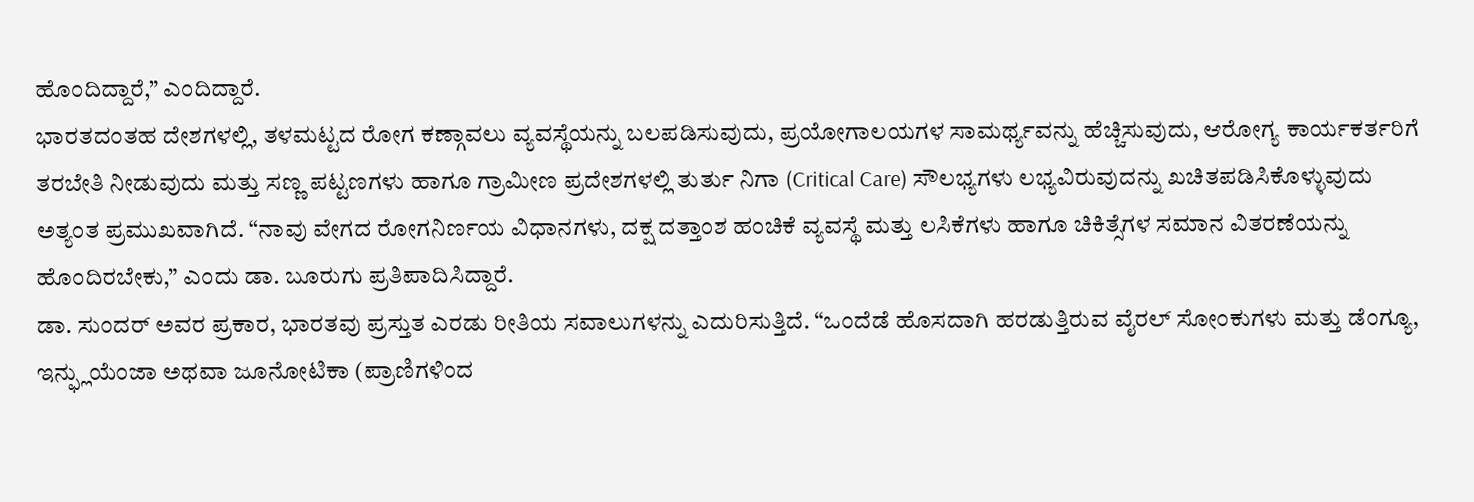ಹೊಂದಿದ್ದಾರೆ,” ಎಂದಿದ್ದಾರೆ.
ಭಾರತದಂತಹ ದೇಶಗಳಲ್ಲಿ, ತಳಮಟ್ಟದ ರೋಗ ಕಣ್ಗಾವಲು ವ್ಯವಸ್ಥೆಯನ್ನು ಬಲಪಡಿಸುವುದು, ಪ್ರಯೋಗಾಲಯಗಳ ಸಾಮರ್ಥ್ಯವನ್ನು ಹೆಚ್ಚಿಸುವುದು, ಆರೋಗ್ಯ ಕಾರ್ಯಕರ್ತರಿಗೆ ತರಬೇತಿ ನೀಡುವುದು ಮತ್ತು ಸಣ್ಣ ಪಟ್ಟಣಗಳು ಹಾಗೂ ಗ್ರಾಮೀಣ ಪ್ರದೇಶಗಳಲ್ಲಿ ತುರ್ತು ನಿಗಾ (Critical Care) ಸೌಲಭ್ಯಗಳು ಲಭ್ಯವಿರುವುದನ್ನು ಖಚಿತಪಡಿಸಿಕೊಳ್ಳುವುದು ಅತ್ಯಂತ ಪ್ರಮುಖವಾಗಿದೆ. “ನಾವು ವೇಗದ ರೋಗನಿರ್ಣಯ ವಿಧಾನಗಳು, ದಕ್ಷ ದತ್ತಾಂಶ ಹಂಚಿಕೆ ವ್ಯವಸ್ಥೆ ಮತ್ತು ಲಸಿಕೆಗಳು ಹಾಗೂ ಚಿಕಿತ್ಸೆಗಳ ಸಮಾನ ವಿತರಣೆಯನ್ನು ಹೊಂದಿರಬೇಕು,” ಎಂದು ಡಾ. ಬೂರುಗು ಪ್ರತಿಪಾದಿಸಿದ್ದಾರೆ.
ಡಾ. ಸುಂದರ್ ಅವರ ಪ್ರಕಾರ, ಭಾರತವು ಪ್ರಸ್ತುತ ಎರಡು ರೀತಿಯ ಸವಾಲುಗಳನ್ನು ಎದುರಿಸುತ್ತಿದೆ. “ಒಂದೆಡೆ ಹೊಸದಾಗಿ ಹರಡುತ್ತಿರುವ ವೈರಲ್ ಸೋಂಕುಗಳು ಮತ್ತು ಡೆಂಗ್ಯೂ, ಇನ್ಫ್ಲುಯೆಂಜಾ ಅಥವಾ ಜೂನೋಟಿಕಾ (ಪ್ರಾಣಿಗಳಿಂದ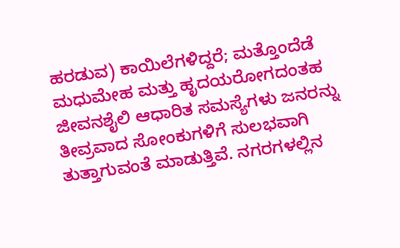ಹರಡುವ) ಕಾಯಿಲೆಗಳಿದ್ದರೆ; ಮತ್ತೊಂದೆಡೆ ಮಧುಮೇಹ ಮತ್ತು ಹೃದಯರೋಗದಂತಹ ಜೀವನಶೈಲಿ ಆಧಾರಿತ ಸಮಸ್ಯೆಗಳು ಜನರನ್ನು ತೀವ್ರವಾದ ಸೋಂಕುಗಳಿಗೆ ಸುಲಭವಾಗಿ ತುತ್ತಾಗುವಂತೆ ಮಾಡುತ್ತಿವೆ. ನಗರಗಳಲ್ಲಿನ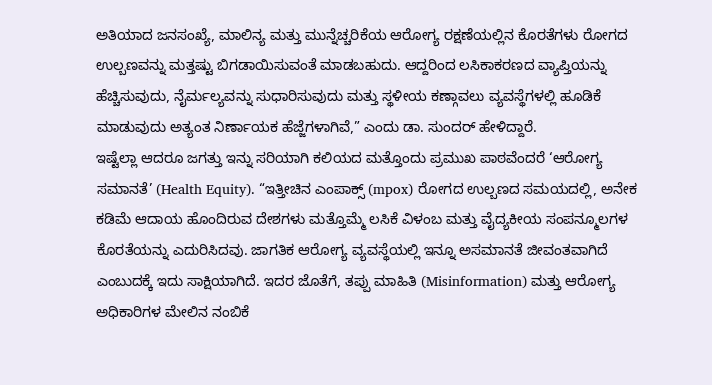ಅತಿಯಾದ ಜನಸಂಖ್ಯೆ, ಮಾಲಿನ್ಯ ಮತ್ತು ಮುನ್ನೆಚ್ಚರಿಕೆಯ ಆರೋಗ್ಯ ರಕ್ಷಣೆಯಲ್ಲಿನ ಕೊರತೆಗಳು ರೋಗದ ಉಲ್ಬಣವನ್ನು ಮತ್ತಷ್ಟು ಬಿಗಡಾಯಿಸುವಂತೆ ಮಾಡಬಹುದು. ಆದ್ದರಿಂದ ಲಸಿಕಾಕರಣದ ವ್ಯಾಪ್ತಿಯನ್ನು ಹೆಚ್ಚಿಸುವುದು, ನೈರ್ಮಲ್ಯವನ್ನು ಸುಧಾರಿಸುವುದು ಮತ್ತು ಸ್ಥಳೀಯ ಕಣ್ಗಾವಲು ವ್ಯವಸ್ಥೆಗಳಲ್ಲಿ ಹೂಡಿಕೆ ಮಾಡುವುದು ಅತ್ಯಂತ ನಿರ್ಣಾಯಕ ಹೆಜ್ಜೆಗಳಾಗಿವೆ,” ಎಂದು ಡಾ. ಸುಂದರ್ ಹೇಳಿದ್ದಾರೆ.
ಇಷ್ಟೆಲ್ಲಾ ಆದರೂ ಜಗತ್ತು ಇನ್ನು ಸರಿಯಾಗಿ ಕಲಿಯದ ಮತ್ತೊಂದು ಪ್ರಮುಖ ಪಾಠವೆಂದರೆ ‘ಆರೋಗ್ಯ ಸಮಾನತೆ’ (Health Equity). “ಇತ್ತೀಚಿನ ಎಂಪಾಕ್ಸ್ (mpox) ರೋಗದ ಉಲ್ಬಣದ ಸಮಯದಲ್ಲಿ, ಅನೇಕ ಕಡಿಮೆ ಆದಾಯ ಹೊಂದಿರುವ ದೇಶಗಳು ಮತ್ತೊಮ್ಮೆ ಲಸಿಕೆ ವಿಳಂಬ ಮತ್ತು ವೈದ್ಯಕೀಯ ಸಂಪನ್ಮೂಲಗಳ ಕೊರತೆಯನ್ನು ಎದುರಿಸಿದವು. ಜಾಗತಿಕ ಆರೋಗ್ಯ ವ್ಯವಸ್ಥೆಯಲ್ಲಿ ಇನ್ನೂ ಅಸಮಾನತೆ ಜೀವಂತವಾಗಿದೆ ಎಂಬುದಕ್ಕೆ ಇದು ಸಾಕ್ಷಿಯಾಗಿದೆ. ಇದರ ಜೊತೆಗೆ, ತಪ್ಪು ಮಾಹಿತಿ (Misinformation) ಮತ್ತು ಆರೋಗ್ಯ ಅಧಿಕಾರಿಗಳ ಮೇಲಿನ ನಂಬಿಕೆ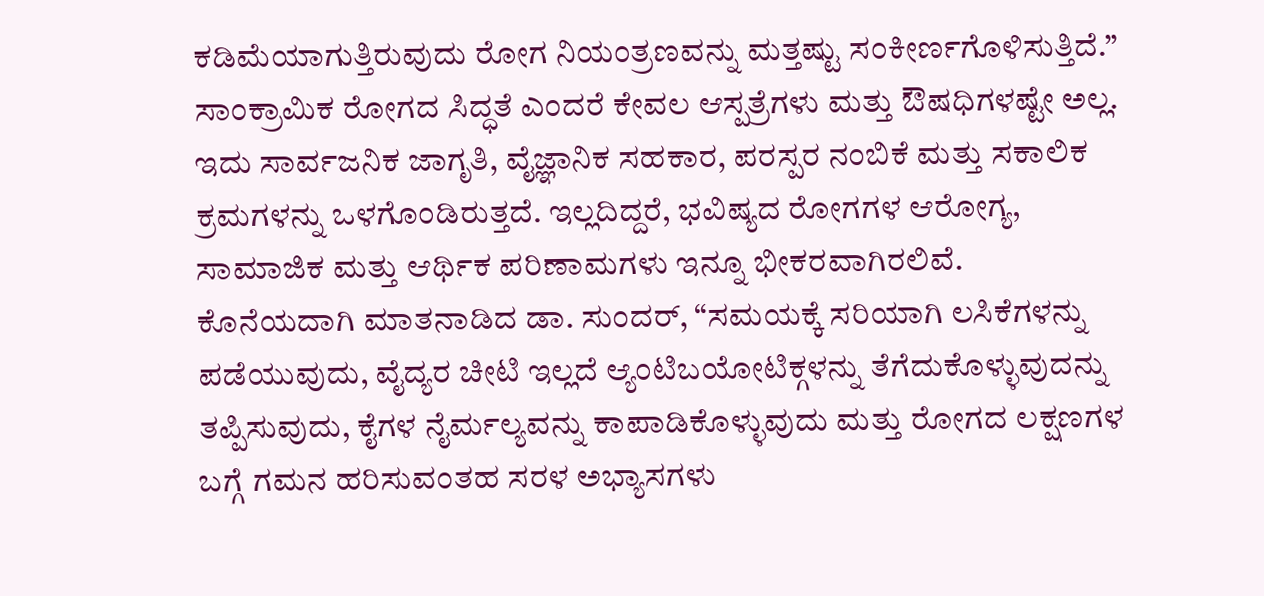ಕಡಿಮೆಯಾಗುತ್ತಿರುವುದು ರೋಗ ನಿಯಂತ್ರಣವನ್ನು ಮತ್ತಷ್ಟು ಸಂಕೀರ್ಣಗೊಳಿಸುತ್ತಿದೆ.”
ಸಾಂಕ್ರಾಮಿಕ ರೋಗದ ಸಿದ್ಧತೆ ಎಂದರೆ ಕೇವಲ ಆಸ್ಪತ್ರೆಗಳು ಮತ್ತು ಔಷಧಿಗಳಷ್ಟೇ ಅಲ್ಲ. ಇದು ಸಾರ್ವಜನಿಕ ಜಾಗೃತಿ, ವೈಜ್ಞಾನಿಕ ಸಹಕಾರ, ಪರಸ್ಪರ ನಂಬಿಕೆ ಮತ್ತು ಸಕಾಲಿಕ ಕ್ರಮಗಳನ್ನು ಒಳಗೊಂಡಿರುತ್ತದೆ. ಇಲ್ಲದಿದ್ದರೆ, ಭವಿಷ್ಯದ ರೋಗಗಳ ಆರೋಗ್ಯ, ಸಾಮಾಜಿಕ ಮತ್ತು ಆರ್ಥಿಕ ಪರಿಣಾಮಗಳು ಇನ್ನೂ ಭೀಕರವಾಗಿರಲಿವೆ.
ಕೊನೆಯದಾಗಿ ಮಾತನಾಡಿದ ಡಾ. ಸುಂದರ್, “ಸಮಯಕ್ಕೆ ಸರಿಯಾಗಿ ಲಸಿಕೆಗಳನ್ನು ಪಡೆಯುವುದು, ವೈದ್ಯರ ಚೀಟಿ ಇಲ್ಲದೆ ಆ್ಯಂಟಿಬಯೋಟಿಕ್ಗಳನ್ನು ತೆಗೆದುಕೊಳ್ಳುವುದನ್ನು ತಪ್ಪಿಸುವುದು, ಕೈಗಳ ನೈರ್ಮಲ್ಯವನ್ನು ಕಾಪಾಡಿಕೊಳ್ಳುವುದು ಮತ್ತು ರೋಗದ ಲಕ್ಷಣಗಳ ಬಗ್ಗೆ ಗಮನ ಹರಿಸುವಂತಹ ಸರಳ ಅಭ್ಯಾಸಗಳು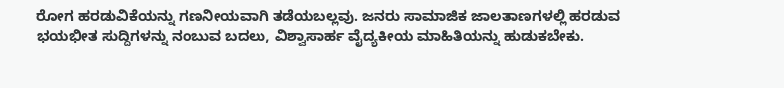ರೋಗ ಹರಡುವಿಕೆಯನ್ನು ಗಣನೀಯವಾಗಿ ತಡೆಯಬಲ್ಲವು. ಜನರು ಸಾಮಾಜಿಕ ಜಾಲತಾಣಗಳಲ್ಲಿ ಹರಡುವ ಭಯಭೀತ ಸುದ್ದಿಗಳನ್ನು ನಂಬುವ ಬದಲು, ವಿಶ್ವಾಸಾರ್ಹ ವೈದ್ಯಕೀಯ ಮಾಹಿತಿಯನ್ನು ಹುಡುಕಬೇಕು.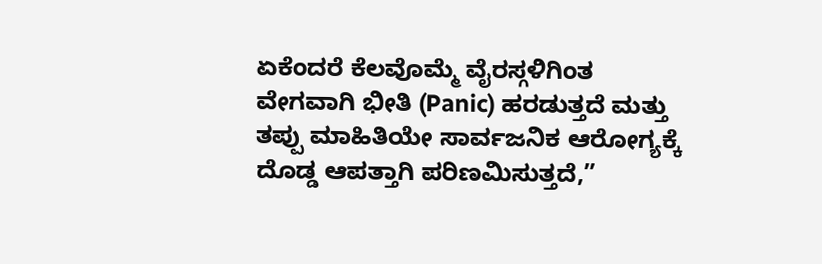ಏಕೆಂದರೆ ಕೆಲವೊಮ್ಮೆ ವೈರಸ್ಗಳಿಗಿಂತ ವೇಗವಾಗಿ ಭೀತಿ (Panic) ಹರಡುತ್ತದೆ ಮತ್ತು ತಪ್ಪು ಮಾಹಿತಿಯೇ ಸಾರ್ವಜನಿಕ ಆರೋಗ್ಯಕ್ಕೆ ದೊಡ್ಡ ಆಪತ್ತಾಗಿ ಪರಿಣಮಿಸುತ್ತದೆ,”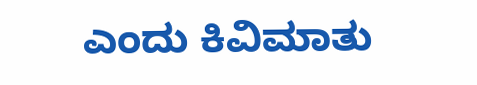ಎಂದು ಕಿವಿಮಾತು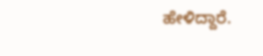ಹೇಳಿದ್ದಾರೆ.